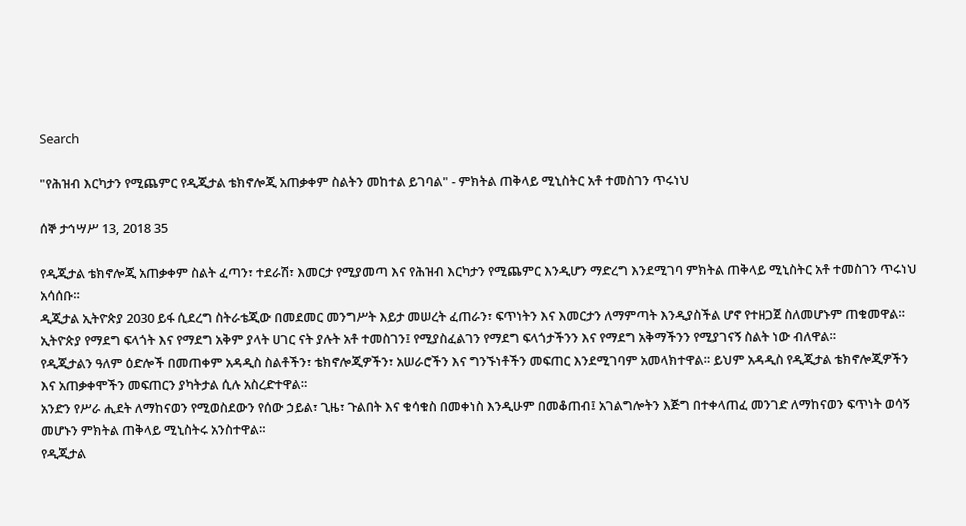Search

"የሕዝብ እርካታን የሚጨምር የዲጂታል ቴክኖሎጂ አጠቃቀም ስልትን መከተል ይገባል" - ምክትል ጠቅላይ ሚኒስትር አቶ ተመስገን ጥሩነህ

ሰኞ ታኅሣሥ 13, 2018 35

የዲጂታል ቴክኖሎጂ አጠቃቀም ስልት ፈጣን፣ ተደራሽ፣ እመርታ የሚያመጣ እና የሕዝብ እርካታን የሚጨምር እንዲሆን ማድረግ እንደሚገባ ምክትል ጠቅላይ ሚኒስትር አቶ ተመስገን ጥሩነህ አሳሰቡ።
ዲጂታል ኢትዮጵያ 2030 ይፋ ሲደረግ ስትራቴጂው በመደመር መንግሥት እይታ መሠረት ፈጠራን፣ ፍጥነትን እና እመርታን ለማምጣት እንዲያስችል ሆኖ የተዘጋጀ ስለመሆኑም ጠቁመዋል።
ኢትዮጵያ የማደግ ፍላጎት እና የማደግ አቅም ያላት ሀገር ናት ያሉት አቶ ተመስገን፤ የሚያስፈልገን የማደግ ፍላጎታችንን እና የማደግ አቅማችንን የሚያገናኝ ስልት ነው ብለዋል።
የዲጂታልን ዓለም ዕድሎች በመጠቀም አዳዲስ ስልቶችን፣ ቴክኖሎጂዎችን፣ አሠራሮችን እና ግንኙነቶችን መፍጠር እንደሚገባም አመላክተዋል። ይህም አዳዲስ የዲጂታል ቴክኖሎጂዎችን እና አጠቃቀሞችን መፍጠርን ያካትታል ሲሉ አስረድተዋል።
አንድን የሥራ ሒደት ለማከናወን የሚወስደውን የሰው ኃይል፣ ጊዜ፣ ጉልበት እና ቁሳቁስ በመቀነስ እንዲሁም በመቆጠብ፤ አገልግሎትን እጅግ በተቀላጠፈ መንገድ ለማከናወን ፍጥነት ወሳኝ መሆኑን ምክትል ጠቅላይ ሚኒስትሩ አንስተዋል።
የዲጂታል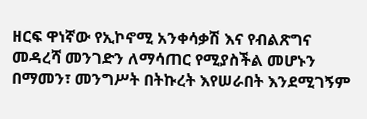ዘርፍ ዋነኛው የኢኮኖሚ አንቀሳቃሽ እና የብልጽግና መዳረሻ መንገድን ለማሳጠር የሚያስችል መሆኑን በማመን፣ መንግሥት በትኩረት እየሠራበት እንደሚገኝም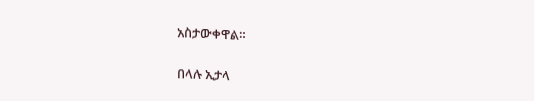አስታውቀዋል።

በላሉ ኢታላ